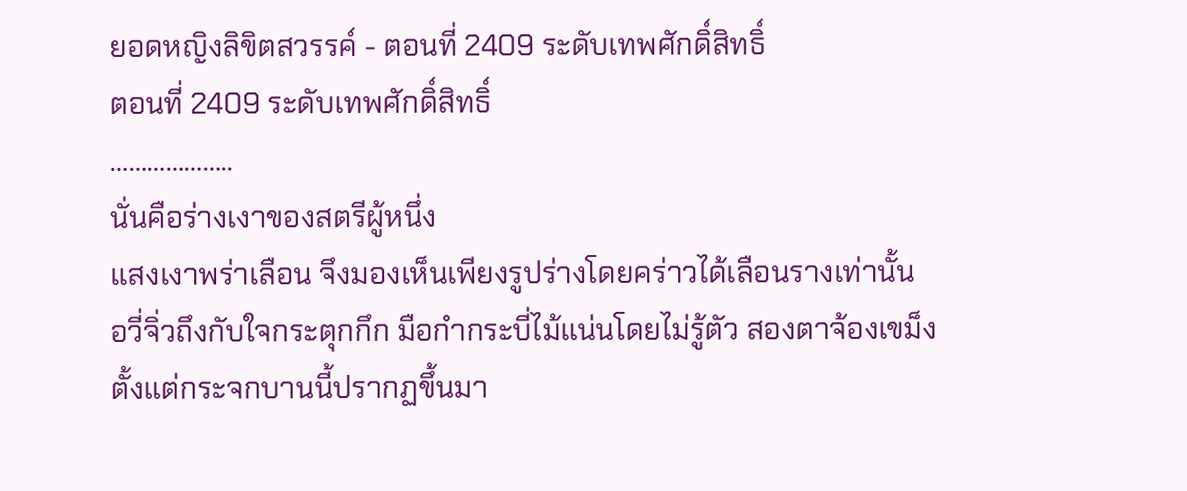ยอดหญิงลิขิตสวรรค์ - ตอนที่ 2409 ระดับเทพศักดิ์สิทธิ์
ตอนที่ 2409 ระดับเทพศักดิ์สิทธิ์
………………..
นั่นคือร่างเงาของสตรีผู้หนึ่ง
แสงเงาพร่าเลือน จึงมองเห็นเพียงรูปร่างโดยคร่าวได้เลือนรางเท่านั้น
อวี่จิ่วถึงกับใจกระตุกกึก มือกำกระบี่ไม้แน่นโดยไม่รู้ตัว สองตาจ้องเขม็ง
ตั้งแต่กระจกบานนี้ปรากฏขึ้นมา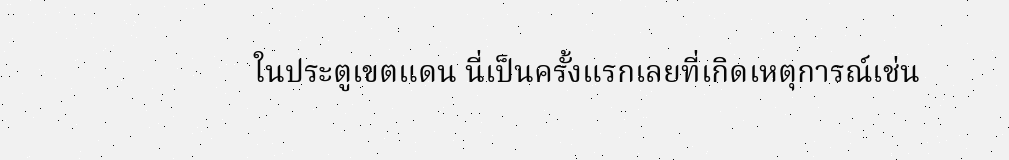ในประตูเขตแดน นี่เป็นครั้งแรกเลยที่เกิดเหตุการณ์เช่น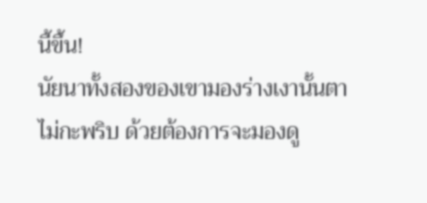นี้ขึ้น!
นัยนาทั้งสองของเขามองร่างเงานั้นตาไม่กะพริบ ด้วยต้องการจะมองดู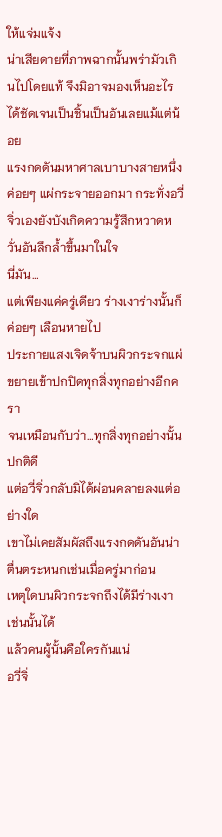ให้แจ่มแจ้ง
น่าเสียดายที่ภาพฉากนั้นพร่ามัวเกินไปโดยแท้ จึงมิอาจมองเห็นอะไรได้ชัดเจนเป็นชิ้นเป็นอันเลยแม้แต่น้อย
แรงกดดันมหาศาลเบาบางสายหนึ่งค่อยๆ แผ่กระจายออกมา กระทั่งอวี่จิ่วเองยังบังเกิดความรู้สึกหวาดหวั่นอันลึกล้ำขึ้นมาในใจ
นี่มัน…
แต่เพียงแค่ครู่เดียว ร่างเงาร่างนั้นก็ค่อยๆ เลือนหายไป
ประกายแสงเจิดจ้าบนผิวกระจกแผ่ขยายเข้าปกปิดทุกสิ่งทุกอย่างอีกครา
จนเหมือนกับว่า…ทุกสิ่งทุกอย่างนั้นปกติดี
แต่อวี่จิ่วกลับมิได้ผ่อนคลายลงแต่อย่างใด
เขาไม่เคยสัมผัสถึงแรงกดดันอันน่าตื่นตระหนกเช่นเมื่อครู่มาก่อน
เหตุใดบนผิวกระจกถึงได้มีร่างเงาเช่นนั้นได้
แล้วคนผู้นั้นคือใครกันแน่
อวี่จิ่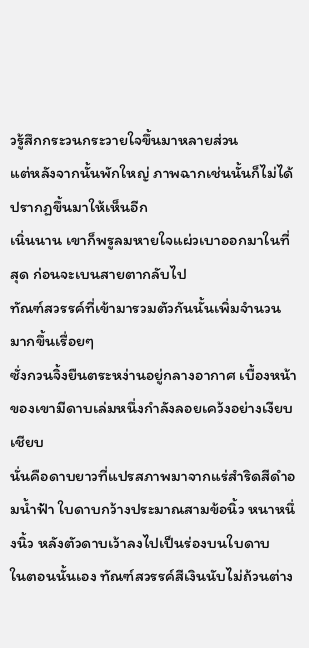วรู้สึกกระวนกระวายใจขึ้นมาหลายส่วน
แต่หลังจากนั้นพักใหญ่ ภาพฉากเช่นนั้นก็ไม่ได้ปรากฏขึ้นมาให้เห็นอีก
เนิ่นนาน เขาก็พรูลมหายใจแผ่วเบาออกมาในที่สุด ก่อนจะเบนสายตากลับไป
ทัณฑ์สวรรค์ที่เข้ามารวมตัวกันนั้นเพิ่มจำนวนมากขึ้นเรื่อยๆ
ซั่งกวนจิ้งยืนตระหง่านอยู่กลางอากาศ เบื้องหน้าของเขามีดาบเล่มหนึ่งกำลังลอยเคว้งอย่างเงียบเชียบ
นั่นคือดาบยาวที่แปรสภาพมาจากแร่สำริดสีดำอมน้ำฟ้า ใบดาบกว้างประมาณสามข้อนิ้ว หนาหนึ่งนิ้ว หลังตัวดาบเว้าลงไปเป็นร่องบนใบดาบ
ในตอนนั้นเอง ทัณฑ์สวรรค์สีเงินนับไม่ถ้วนต่าง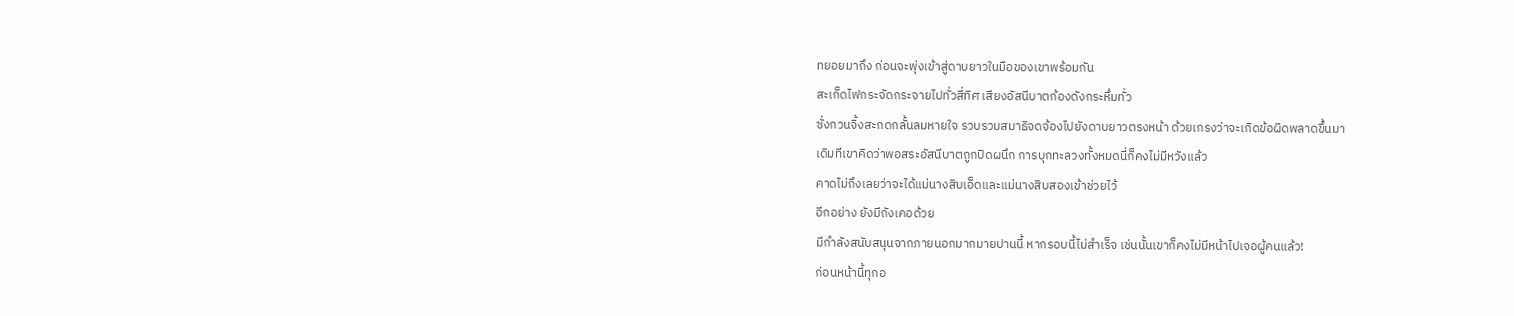ทยอยมาถึง ก่อนจะพุ่งเข้าสู่ดาบยาวในมือของเขาพร้อมกัน
สะเก็ดไฟกระจัดกระจายไปทั่วสี่ทิศ เสียงอัสนีบาตก้องดังกระหึ่มทั่ว
ซั่งกวนจิ้งสะกดกลั้นลมหายใจ รวบรวมสมาธิจดจ้องไปยังดาบยาวตรงหน้า ด้วยเกรงว่าจะเกิดข้อผิดพลาดขึ้นมา
เดิมทีเขาคิดว่าพอสระอัสนีบาตถูกปิดผนึก การบุกทะลวงทั้งหมดนี่ก็คงไม่มีหวังแล้ว
คาดไม่ถึงเลยว่าจะได้แม่นางสิบเอ็ดและแม่นางสิบสองเข้าช่วยไว้
อีกอย่าง ยังมีถังเคอด้วย
มีกำลังสนับสนุนจากภายนอกมากมายปานนี้ หากรอบนี้ไม่สำเร็จ เช่นนั้นเขาก็คงไม่มีหน้าไปเจอผู้คนแล้ว!
ก่อนหน้านี้ทุกอ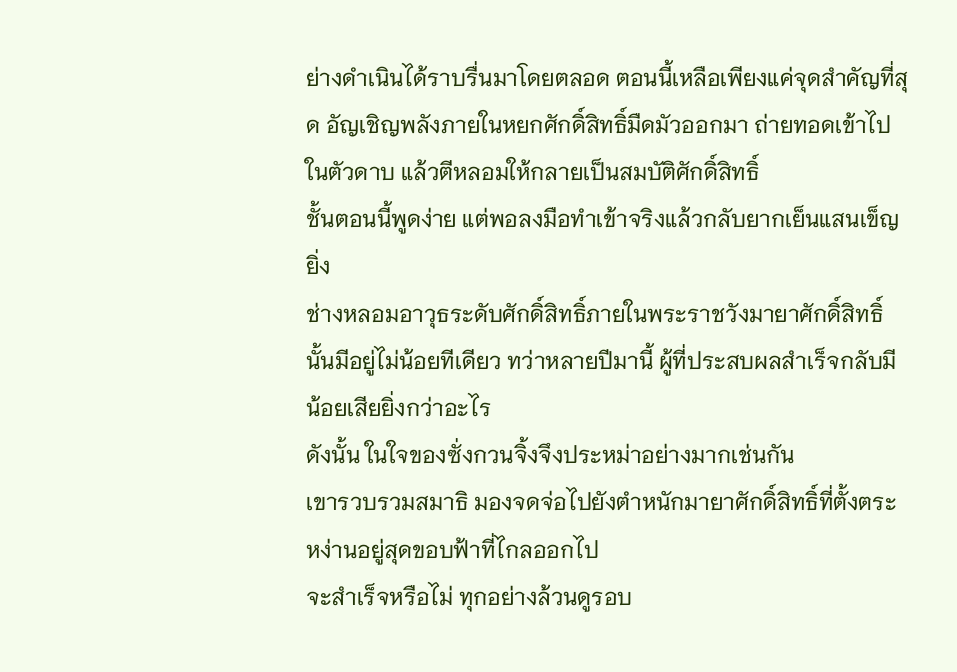ย่างดำเนินได้ราบรื่นมาโดยตลอด ตอนนี้เหลือเพียงแค่จุดสำคัญที่สุด อัญเชิญพลังภายในหยกศักดิ์สิทธิ์มืดมัวออกมา ถ่ายทอดเข้าไปในตัวดาบ แล้วตีหลอมให้กลายเป็นสมบัติศักดิ์สิทธิ์
ชั้นตอนนี้พูดง่าย แต่พอลงมือทำเข้าจริงแล้วกลับยากเย็นแสนเข็ญยิ่ง
ช่างหลอมอาวุธระดับศักดิ์สิทธิ์ภายในพระราชวังมายาศักดิ์สิทธิ์นั้นมีอยู่ไม่น้อยทีเดียว ทว่าหลายปีมานี้ ผู้ที่ประสบผลสำเร็จกลับมีน้อยเสียยิ่งกว่าอะไร
ดังนั้น ในใจของซั่งกวนจิ้งจึงประหม่าอย่างมากเช่นกัน
เขารวบรวมสมาธิ มองจดจ่อไปยังตำหนักมายาศักดิ์สิทธิ์ที่ตั้งตระหง่านอยู่สุดขอบฟ้าที่ไกลออกไป
จะสำเร็จหรือไม่ ทุกอย่างล้วนดูรอบ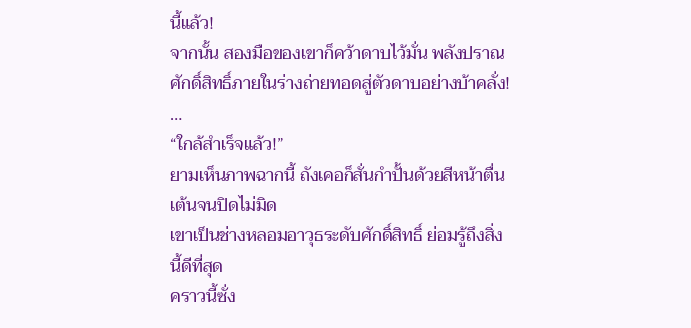นี้แล้ว!
จากนั้น สองมือของเขาก็คว้าดาบไว้มั่น พลังปราณศักดิ์สิทธิ์ภายในร่างถ่ายทอดสู่ตัวดาบอย่างบ้าคลั่ง!
…
“ใกล้สำเร็จแล้ว!”
ยามเห็นภาพฉากนี้ ถังเคอก็สั่นกำปั้นด้วยสีหน้าตื่นเต้นจนปิดไม่มิด
เขาเป็นช่างหลอมอาวุธระดับศักดิ์สิทธิ์ ย่อมรู้ถึงสิ่งนี้ดีที่สุด
คราวนี้ซั่ง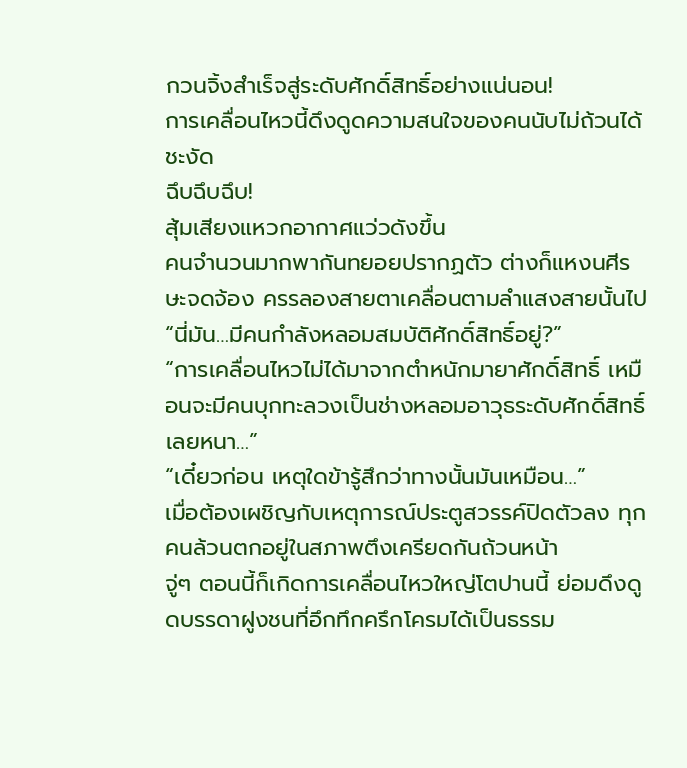กวนจิ้งสำเร็จสู่ระดับศักดิ์สิทธิ์อย่างแน่นอน!
การเคลื่อนไหวนี้ดึงดูดความสนใจของคนนับไม่ถ้วนได้ชะงัด
ฉึบฉึบฉึบ!
สุ้มเสียงแหวกอากาศแว่วดังขึ้น
คนจำนวนมากพากันทยอยปรากฏตัว ต่างก็แหงนศีรษะจดจ้อง ครรลองสายตาเคลื่อนตามลำแสงสายนั้นไป
“นี่มัน…มีคนกำลังหลอมสมบัติศักดิ์สิทธิ์อยู่?”
“การเคลื่อนไหวไม่ได้มาจากตำหนักมายาศักดิ์สิทธิ์ เหมือนจะมีคนบุกทะลวงเป็นช่างหลอมอาวุธระดับศักดิ์สิทธิ์เลยหนา…”
“เดี๋ยวก่อน เหตุใดข้ารู้สึกว่าทางนั้นมันเหมือน…”
เมื่อต้องเผชิญกับเหตุการณ์ประตูสวรรค์ปิดตัวลง ทุกคนล้วนตกอยู่ในสภาพตึงเครียดกันถ้วนหน้า
จู่ๆ ตอนนี้ก็เกิดการเคลื่อนไหวใหญ่โตปานนี้ ย่อมดึงดูดบรรดาฝูงชนที่อึกทึกครึกโครมได้เป็นธรรม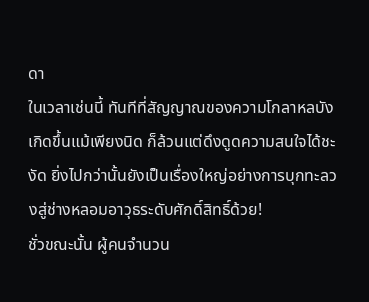ดา
ในเวลาเช่นนี้ ทันทีที่สัญญาณของความโกลาหลบังเกิดขึ้นแม้เพียงนิด ก็ล้วนแต่ดึงดูดความสนใจได้ชะงัด ยิ่งไปกว่านั้นยังเป็นเรื่องใหญ่อย่างการบุกทะลวงสู่ช่างหลอมอาวุธระดับศักดิ์สิทธิ์ด้วย!
ชั่วขณะนั้น ผู้คนจำนวน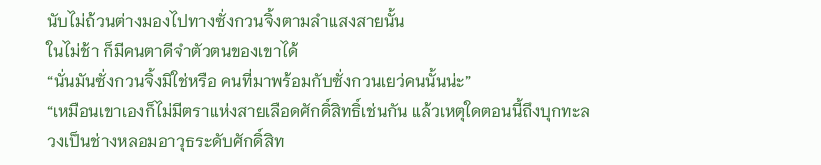นับไม่ถ้วนต่างมองไปทางซั่งกวนจิ้งตามลำแสงสายนั้น
ในไม่ช้า ก็มีคนตาดีจำตัวตนของเขาได้
“นั่นมันซั่งกวนจิ้งมิใช่หรือ คนที่มาพร้อมกับซั่งกวนเยว่คนนั้นน่ะ”
“เหมือนเขาเองก็ไม่มีตราแห่งสายเลือดศักดิ์สิทธิ์เช่นกัน แล้วเหตุใดตอนนี้ถึงบุกทะลวงเป็นช่างหลอมอาวุธระดับศักดิ์สิท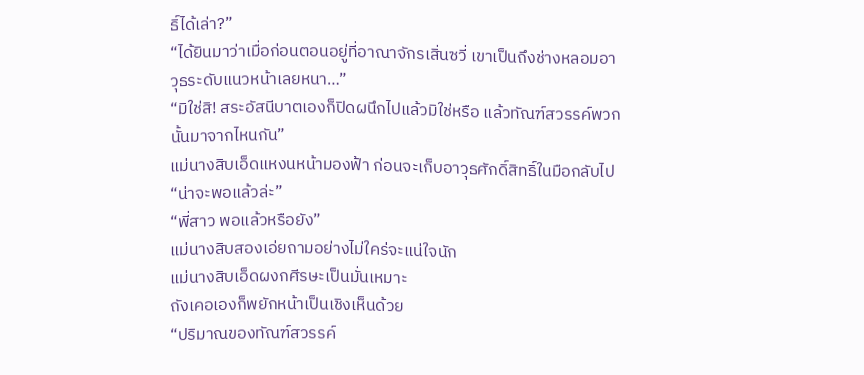ธิ์ได้เล่า?”
“ได้ยินมาว่าเมื่อก่อนตอนอยู่ที่อาณาจักรเสิ่นซวี่ เขาเป็นถึงช่างหลอมอาวุธระดับแนวหน้าเลยหนา…”
“มิใช่สิ! สระอัสนีบาตเองก็ปิดผนึกไปแล้วมิใช่หรือ แล้วทัณฑ์สวรรค์พวกนั้นมาจากไหนกัน”
แม่นางสิบเอ็ดแหงนหน้ามองฟ้า ก่อนจะเก็บอาวุธศักดิ์สิทธิ์ในมือกลับไป
“น่าจะพอแล้วล่ะ”
“พี่สาว พอแล้วหรือยัง”
แม่นางสิบสองเอ่ยถามอย่างไม่ใคร่จะแน่ใจนัก
แม่นางสิบเอ็ดผงกศีรษะเป็นมั่นเหมาะ
ถังเคอเองก็พยักหน้าเป็นเชิงเห็นด้วย
“ปริมาณของทัณฑ์สวรรค์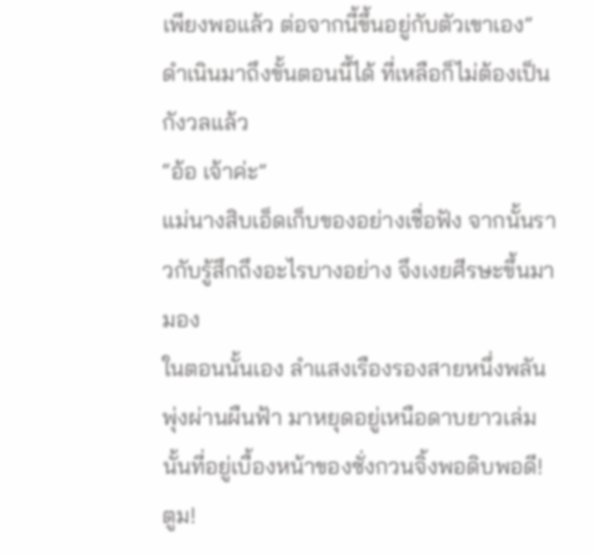เพียงพอแล้ว ต่อจากนี้ขึ้นอยู่กับตัวเขาเอง”
ดำเนินมาถึงขั้นตอนนี้ได้ ที่เหลือก็ไม่ต้องเป็นกังวลแล้ว
“อ้อ เจ้าค่ะ”
แม่นางสิบเอ็ดเก็บของอย่างเชื่อฟัง จากนั้นราวกับรู้สึกถึงอะไรบางอย่าง จึงเงยศีรษะขึ้นมามอง
ในตอนนั้นเอง ลำแสงเรืองรองสายหนึ่งพลันพุ่งผ่านผืนฟ้า มาหยุดอยู่เหนือดาบยาวเล่มนั้นที่อยู่เบื้องหน้าของซั่งกวนจิ้งพอดิบพอดี!
ตูม!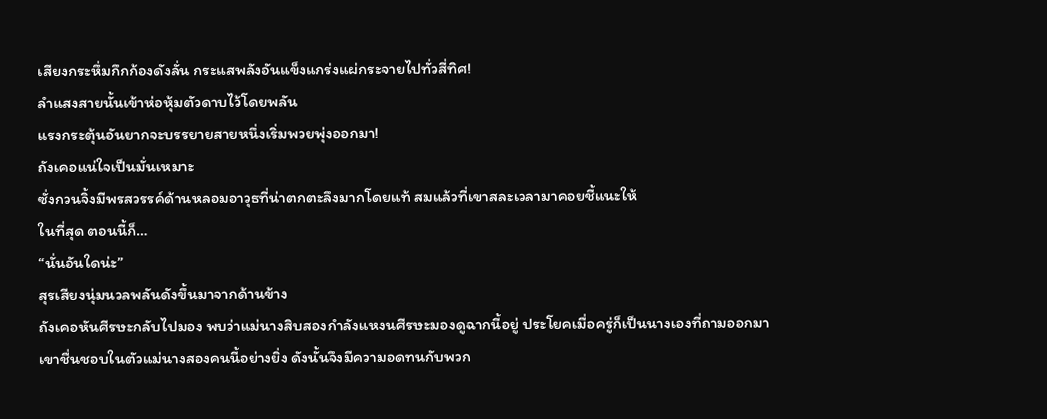เสียงกระหึ่มกึกก้องดังลั่น กระแสพลังอันแข็งแกร่งแผ่กระจายไปทั่วสี่ทิศ!
ลำแสงสายนั้นเข้าห่อหุ้มตัวดาบไว้โดยพลัน
แรงกระตุ้นอันยากจะบรรยายสายหนึ่งเริ่มพวยพุ่งออกมา!
ถังเคอแน่ใจเป็นมั่นเหมาะ
ซั่งกวนจิ้งมีพรสวรรค์ด้านหลอมอาวุธที่น่าตกตะลึงมากโดยแท้ สมแล้วที่เขาสละเวลามาคอยชี้แนะให้
ในที่สุด ตอนนี้ก็…
“นั่นอันใดน่ะ”
สุรเสียงนุ่มนวลพลันดังขึ้นมาจากด้านข้าง
ถังเคอหันศีรษะกลับไปมอง พบว่าแม่นางสิบสองกำลังแหงนศีรษะมองดูฉากนี้อยู่ ประโยคเมื่อครู่ก็เป็นนางเองที่ถามออกมา
เขาชื่นชอบในตัวแม่นางสองคนนี้อย่างยิ่ง ดังนั้นจึงมีความอดทนกับพวก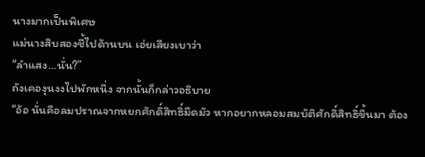นางมากเป็นพิเศษ
แม่นางสิบสองชี้ไปด้านบน เอ่ยเสียงเบาว่า
“ลำแสง…นั่น?”
ถังเคองุนงงไปพักหนึ่ง จากนั้นก็กล่าวอธิบาย
“อ้อ นั่นคือลมปราณจากหยกศักดิ์สิทธิ์มืดมัว หากอยากหลอมสมบัติศักดิ์สิทธิ์ขึ้นมา ต้อง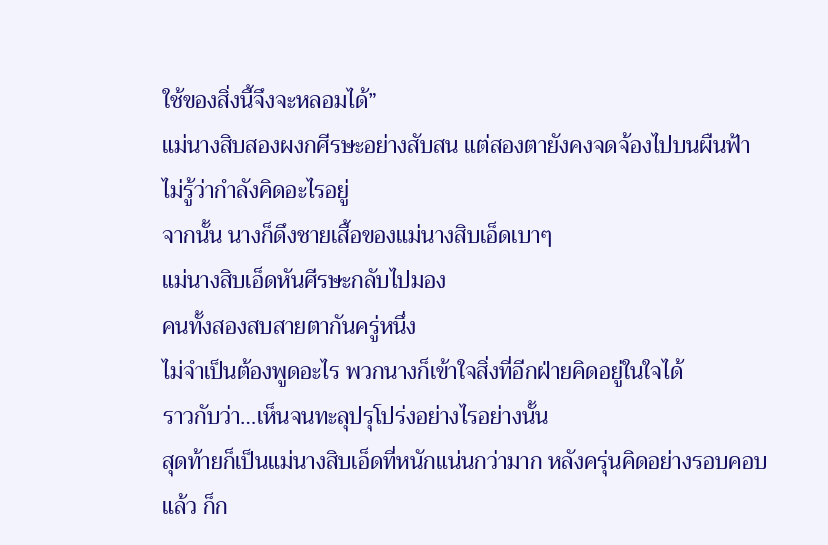ใช้ของสิ่งนี้จึงจะหลอมได้”
แม่นางสิบสองผงกศีรษะอย่างสับสน แต่สองตายังคงจดจ้องไปบนผืนฟ้า ไม่รู้ว่ากำลังคิดอะไรอยู่
จากนั้น นางก็ดึงชายเสื้อของแม่นางสิบเอ็ดเบาๆ
แม่นางสิบเอ็ดหันศีรษะกลับไปมอง
คนทั้งสองสบสายตากันครู่หนึ่ง
ไม่จำเป็นต้องพูดอะไร พวกนางก็เข้าใจสิ่งที่อีกฝ่ายคิดอยู่ในใจได้
ราวกับว่า…เห็นจนทะลุปรุโปร่งอย่างไรอย่างนั้น
สุดท้ายก็เป็นแม่นางสิบเอ็ดที่หนักแน่นกว่ามาก หลังครุ่นคิดอย่างรอบคอบแล้ว ก็ก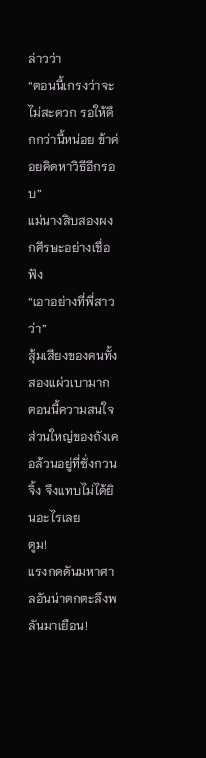ล่าวว่า
“ตอนนี้เกรงว่าจะไม่สะดวก รอให้ดึกกว่านี้หน่อย ข้าค่อยคิดหาวิธีอีกรอบ”
แม่นางสิบสองผงกศีรษะอย่างเชื่อฟัง
“เอาอย่างที่พี่สาวว่า”
สุ้มเสียงของคนทั้งสองแผ่วเบามาก ตอนนี้ความสนใจส่วนใหญ่ของถังเคอล้วนอยู่ที่ซั่งกวนจิ้ง จึงแทบไม่ได้ยินอะไรเลย
ตูม!
แรงกดดันมหาศาลอันน่าตกตะลึงพลันมาเยือน!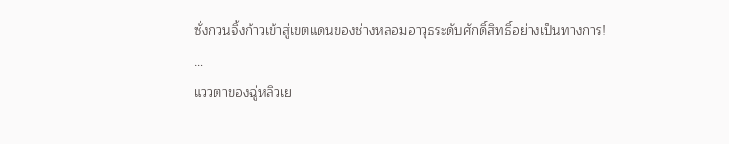ซั่งกวนจิ้งก้าวเข้าสู่เขตแดนของช่างหลอมอาวุธระดับศักดิ์สิทธิ์อย่างเป็นทางการ!
…
แววตาของฉู่หลิวเย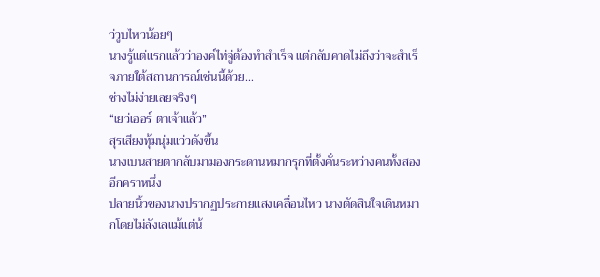ว่วูบไหวน้อยๆ
นางรู้แต่แรกแล้วว่าองค์ไท่จู่ต้องทำสำเร็จ แต่กลับคาดไม่ถึงว่าจะสำเร็จภายใต้สถานการณ์เช่นนี้ด้วย…
ช่างไม่ง่ายเลยจริงๆ
“เยว่เออร์ ตาเจ้าแล้ว”
สุรเสียงทุ้มนุ่มแว่วดังขึ้น
นางเบนสายตากลับมามองกระดานหมากรุกที่ตั้งคั่นระหว่างคนทั้งสองอีกคราหนึ่ง
ปลายนิ้วของนางปรากฏประกายแสงเคลื่อนไหว นางตัดสินใจเดินหมากโดยไม่ลังเลแม้แต่น้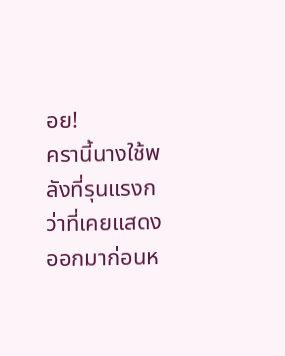อย!
ครานี้นางใช้พลังที่รุนแรงกว่าที่เคยแสดงออกมาก่อนห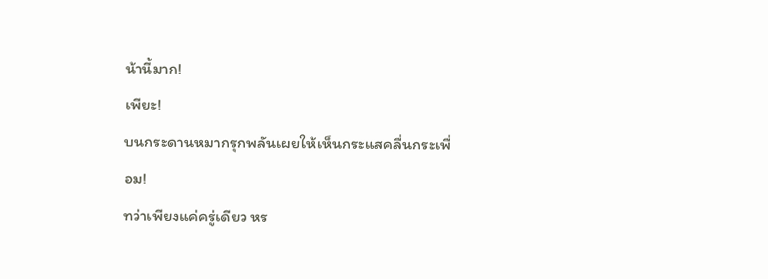น้านี้มาก!
เพียะ!
บนกระดานหมากรุกพลันเผยให้เห็นกระแสคลื่นกระเพื่อม!
ทว่าเพียงแค่ครู่เดียว หร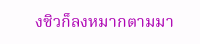งซิวก็ลงหมากตามมา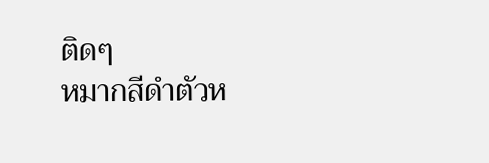ติดๆ
หมากสีดำตัวห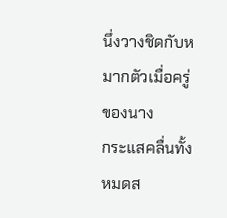นึ่งวางชิดกับหมากตัวเมื่อครู่ของนาง
กระแสคลื่นทั้งหมดส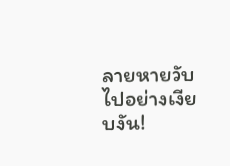ลายหายวับไปอย่างเงียบงัน!